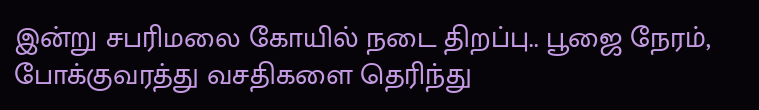இன்று சபரிமலை கோயில் நடை திறப்பு.. பூஜை நேரம், போக்குவரத்து வசதிகளை தெரிந்து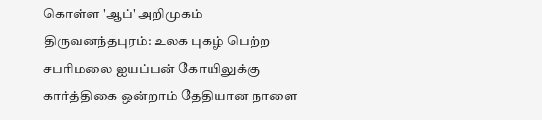கொள்ள 'ஆப்' அறிமுகம்
திருவனந்தபுரம்: உலக புகழ் பெற்ற சபரிமலை ஐயப்பன் கோயிலுக்கு கார்த்திகை ஒன்றாம் தேதியான நாளை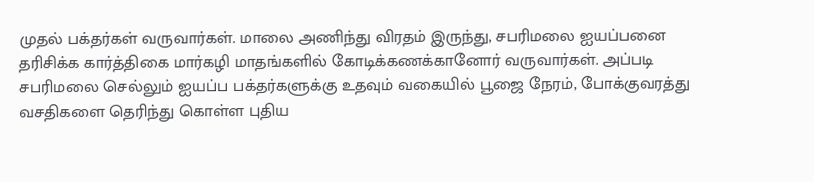முதல் பக்தர்கள் வருவார்கள். மாலை அணிந்து விரதம் இருந்து, சபரிமலை ஐயப்பனை தரிசிக்க கார்த்திகை மார்கழி மாதங்களில் கோடிக்கணக்கானோர் வருவார்கள். அப்படி சபரிமலை செல்லும் ஐயப்ப பக்தர்களுக்கு உதவும் வகையில் பூஜை நேரம், போக்குவரத்து வசதிகளை தெரிந்து கொள்ள புதிய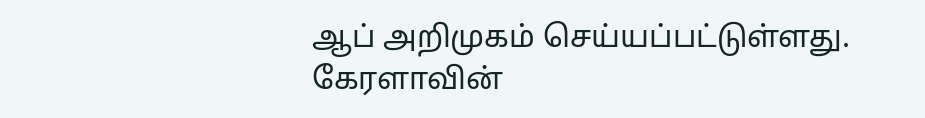ஆப் அறிமுகம் செய்யப்பட்டுள்ளது.
கேரளாவின்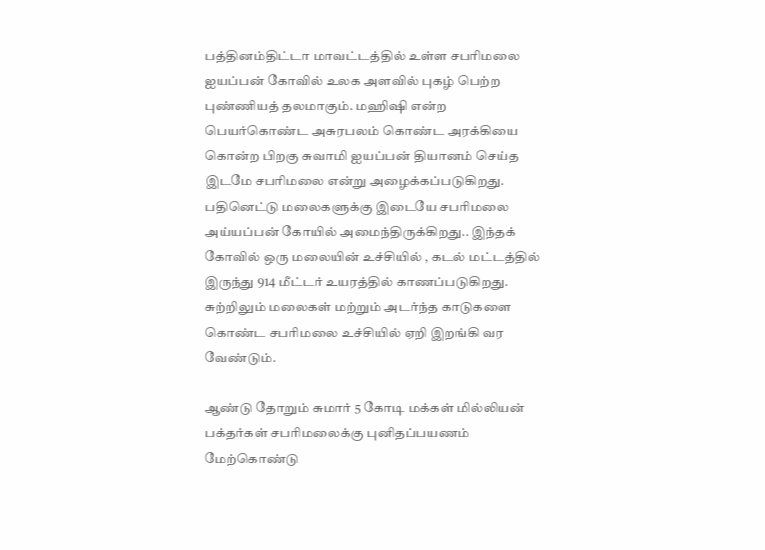பத்தினம்திட்டா மாவட்டத்தில் உள்ள சபரிமலை ஐயப்பன் கோவில் உலக அளவில் புகழ் பெற்ற புண்ணியத் தலமாகும். மஹிஷி என்ற பெயர்கொண்ட அசுரபலம் கொண்ட அரக்கியை கொன்ற பிறகு சுவாமி ஐயப்பன் தியானம் செய்த இடமே சபரிமலை என்று அழைக்கப்படுகிறது. பதினெட்டு மலைகளுக்கு இடையே சபரிமலை அய்யப்பன் கோயில் அமைந்திருக்கிறது.. இந்தக் கோவில் ஒரு மலையின் உச்சியில் , கடல் மட்டத்தில் இருந்து 914 மீட்டர் உயரத்தில் காணப்படுகிறது. சுற்றிலும் மலைகள் மற்றும் அடர்ந்த காடுகளை கொண்ட சபரிமலை உச்சியில் ஏறி இறங்கி வர வேண்டும்.

ஆண்டு தோறும் சுமார் 5 கோடி மக்கள் மில்லியன் பக்தர்கள் சபரிமலைக்கு புனிதப்பயணம் மேற்கொண்டு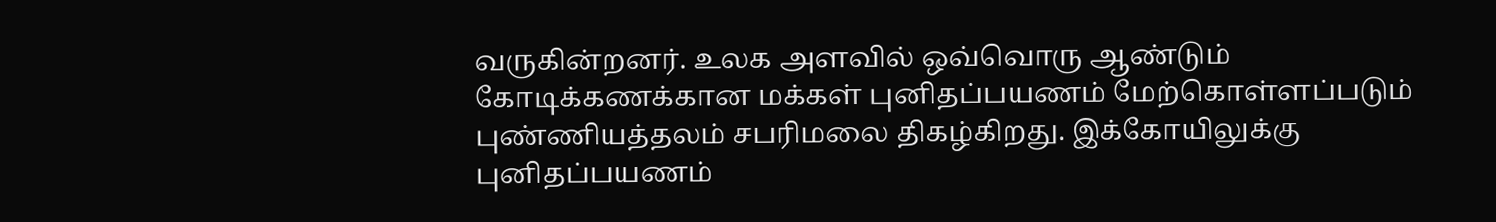வருகின்றனர். உலக அளவில் ஒவ்வொரு ஆண்டும் கோடிக்கணக்கான மக்கள் புனிதப்பயணம் மேற்கொள்ளப்படும் புண்ணியத்தலம் சபரிமலை திகழ்கிறது. இக்கோயிலுக்கு புனிதப்பயணம்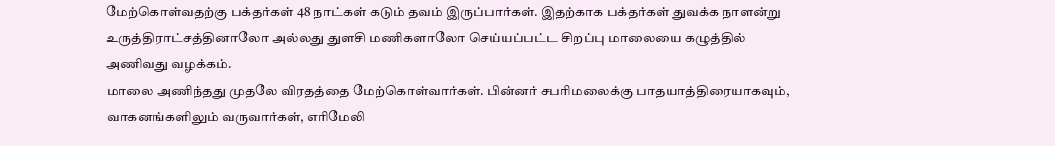மேற்கொள்வதற்கு பக்தர்கள் 48 நாட்கள் கடும் தவம் இருப்பார்கள். இதற்காக பக்தர்கள் துவக்க நாளன்று உருத்திராட்சத்தினாலோ அல்லது துளசி மணிகளாலோ செய்யப்பட்ட சிறப்பு மாலையை கழுத்தில் அணிவது வழக்கம்.
மாலை அணிந்தது முதலே விரதத்தை மேற்கொள்வார்கள். பின்னர் சபரிமலைக்கு பாதயாத்திரையாகவும், வாகனங்களிலும் வருவார்கள், எரிமேலி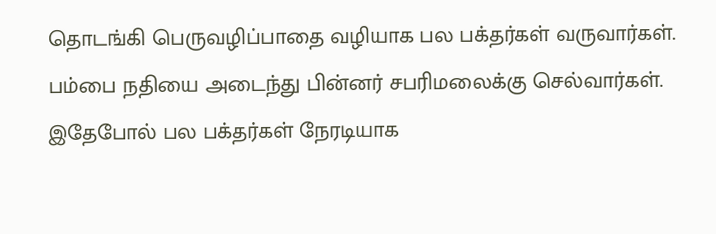தொடங்கி பெருவழிப்பாதை வழியாக பல பக்தர்கள் வருவார்கள். பம்பை நதியை அடைந்து பின்னர் சபரிமலைக்கு செல்வார்கள். இதேபோல் பல பக்தர்கள் நேரடியாக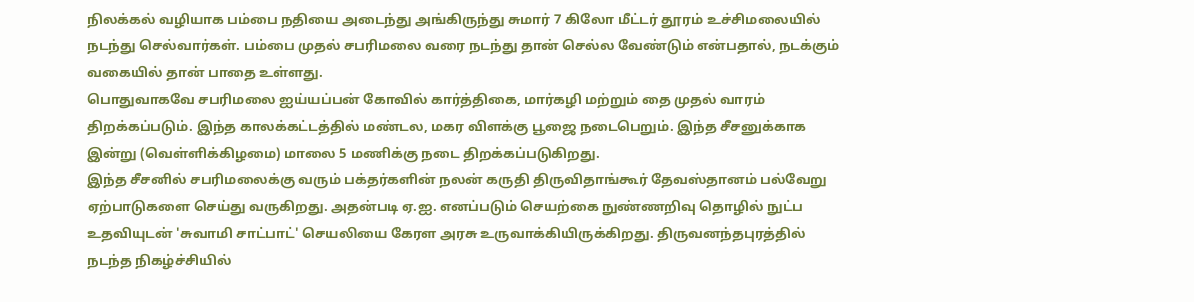நிலக்கல் வழியாக பம்பை நதியை அடைந்து அங்கிருந்து சுமார் 7 கிலோ மீட்டர் தூரம் உச்சிமலையில் நடந்து செல்வார்கள். பம்பை முதல் சபரிமலை வரை நடந்து தான் செல்ல வேண்டும் என்பதால், நடக்கும் வகையில் தான் பாதை உள்ளது.
பொதுவாகவே சபரிமலை ஐய்யப்பன் கோவில் கார்த்திகை, மார்கழி மற்றும் தை முதல் வாரம் திறக்கப்படும். இந்த காலக்கட்டத்தில் மண்டல, மகர விளக்கு பூஜை நடைபெறும். இந்த சீசனுக்காக இன்று (வெள்ளிக்கிழமை) மாலை 5 மணிக்கு நடை திறக்கப்படுகிறது.
இந்த சீசனில் சபரிமலைக்கு வரும் பக்தர்களின் நலன் கருதி திருவிதாங்கூர் தேவஸ்தானம் பல்வேறு ஏற்பாடுகளை செய்து வருகிறது. அதன்படி ஏ.ஐ. எனப்படும் செயற்கை நுண்ணறிவு தொழில் நுட்ப உதவியுடன் 'சுவாமி சாட்பாட்' செயலியை கேரள அரசு உருவாக்கியிருக்கிறது. திருவனந்தபுரத்தில் நடந்த நிகழ்ச்சியில்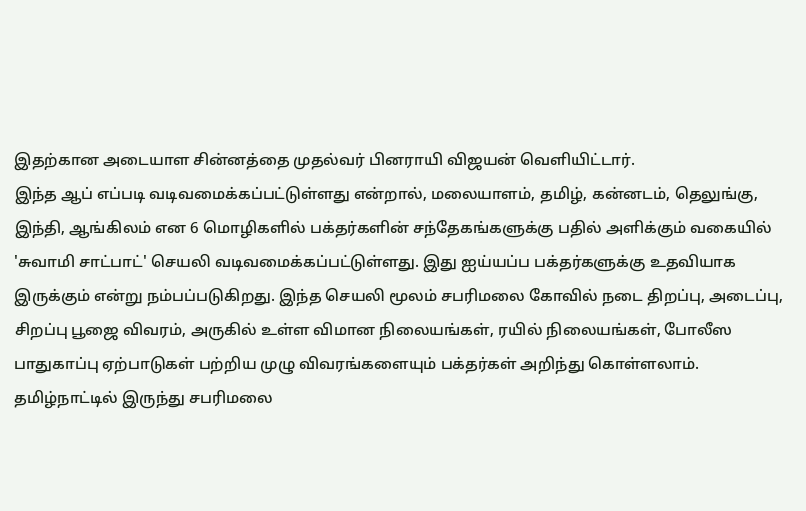இதற்கான அடையாள சின்னத்தை முதல்வர் பினராயி விஜயன் வெளியிட்டார்.
இந்த ஆப் எப்படி வடிவமைக்கப்பட்டுள்ளது என்றால், மலையாளம், தமிழ், கன்னடம், தெலுங்கு, இந்தி, ஆங்கிலம் என 6 மொழிகளில் பக்தர்களின் சந்தேகங்களுக்கு பதில் அளிக்கும் வகையில் 'சுவாமி சாட்பாட்' செயலி வடிவமைக்கப்பட்டுள்ளது. இது ஐய்யப்ப பக்தர்களுக்கு உதவியாக இருக்கும் என்று நம்பப்படுகிறது. இந்த செயலி மூலம் சபரிமலை கோவில் நடை திறப்பு, அடைப்பு, சிறப்பு பூஜை விவரம், அருகில் உள்ள விமான நிலையங்கள், ரயில் நிலையங்கள், போலீஸ பாதுகாப்பு ஏற்பாடுகள் பற்றிய முழு விவரங்களையும் பக்தர்கள் அறிந்து கொள்ளலாம்.
தமிழ்நாட்டில் இருந்து சபரிமலை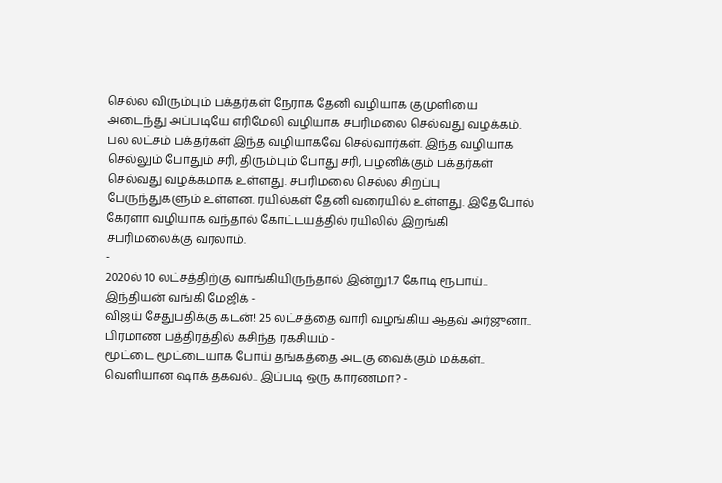செல்ல விரும்பும் பக்தர்கள் நேராக தேனி வழியாக குமுளியை அடைந்து அப்படியே எரிமேலி வழியாக சபரிமலை செல்வது வழக்கம். பல லட்சம் பக்தர்கள் இந்த வழியாகவே செல்வார்கள். இந்த வழியாக செல்லும் போதும் சரி, திரும்பும் போது சரி, பழனிக்கும் பக்தர்கள் செல்வது வழக்கமாக உள்ளது. சபரிமலை செல்ல சிறப்பு பேருந்துகளும் உள்ளன. ரயில்கள் தேனி வரையில் உள்ளது. இதேபோல் கேரளா வழியாக வந்தால் கோட்டயத்தில் ரயிலில் இறங்கி சபரிமலைக்கு வரலாம்.
-
2020ல் 10 லட்சத்திற்கு வாங்கியிருந்தால் இன்று1.7 கோடி ரூபாய்.. இந்தியன் வங்கி மேஜிக் -
விஜய் சேதுபதிக்கு கடன்! 25 லட்சத்தை வாரி வழங்கிய ஆதவ் அர்ஜுனா.. பிரமாண பத்திரத்தில் கசிந்த ரகசியம் -
மூட்டை மூட்டையாக போய் தங்கத்தை அடகு வைக்கும் மக்கள்.. வெளியான ஷாக் தகவல்.. இப்படி ஒரு காரணமா? -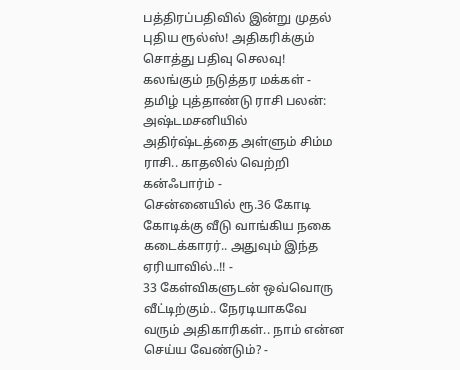பத்திரப்பதிவில் இன்று முதல் புதிய ரூல்ஸ்! அதிகரிக்கும் சொத்து பதிவு செலவு! கலங்கும் நடுத்தர மக்கள் -
தமிழ் புத்தாண்டு ராசி பலன்: அஷ்டமசனியில் அதிர்ஷ்டத்தை அள்ளும் சிம்ம ராசி.. காதலில் வெற்றி கன்ஃபார்ம் -
சென்னையில் ரூ.36 கோடி கோடிக்கு வீடு வாங்கிய நகை கடைக்காரர்.. அதுவும் இந்த ஏரியாவில்..!! -
33 கேள்விகளுடன் ஒவ்வொரு வீட்டிற்கும்.. நேரடியாகவே வரும் அதிகாரிகள்.. நாம் என்ன செய்ய வேண்டும்? -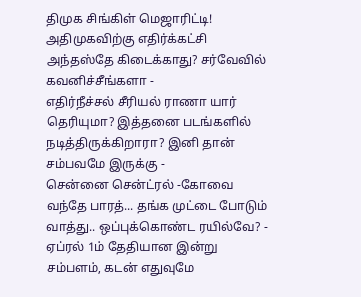திமுக சிங்கிள் மெஜாரிட்டி! அதிமுகவிற்கு எதிர்க்கட்சி அந்தஸ்தே கிடைக்காது? சர்வேவில் கவனிச்சீங்களா -
எதிர்நீச்சல் சீரியல் ராணா யார் தெரியுமா? இத்தனை படங்களில் நடித்திருக்கிறாரா? இனி தான் சம்பவமே இருக்கு -
சென்னை சென்ட்ரல் -கோவை வந்தே பாரத்... தங்க முட்டை போடும் வாத்து.. ஒப்புக்கொண்ட ரயில்வே? -
ஏப்ரல் 1ம் தேதியான இன்று சம்பளம், கடன் எதுவுமே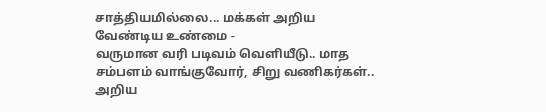சாத்தியமில்லை... மக்கள் அறிய வேண்டிய உண்மை -
வருமான வரி படிவம் வெளியீடு.. மாத சம்பளம் வாங்குவோர், சிறு வணிகர்கள்.. அறிய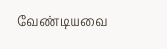வேண்டியவை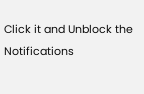Click it and Unblock the Notifications